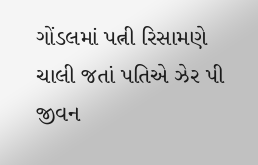ગોંડલમાં પત્ની રિસામણે ચાલી જતાં પતિએ ઝેર પી જીવન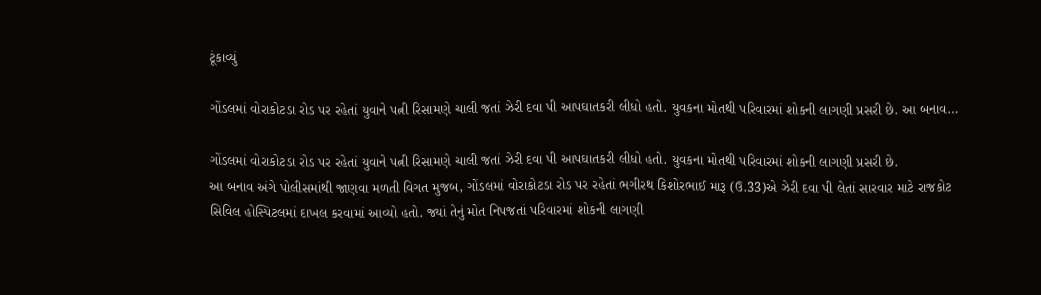ટૂંકાવ્યું

ગોંડલમાં વોરાકોટડા રોડ પર રહેતાં યુવાને પત્ની રિસામણે ચાલી જતાં ઝેરી દવા પી આપઘાતકરી લીધો હતો. યુવકના મોતથી પરિવારમાં શોકની લાગણી પ્રસરી છે. આ બનાવ…

ગોંડલમાં વોરાકોટડા રોડ પર રહેતાં યુવાને પત્ની રિસામણે ચાલી જતાં ઝેરી દવા પી આપઘાતકરી લીધો હતો. યુવકના મોતથી પરિવારમાં શોકની લાગણી પ્રસરી છે.
આ બનાવ અંગે પોલીસમાંથી જાણવા મળતી વિગત મુજબ, ગોંડલમાં વોરાકોટડા રોડ પર રહેતાં ભગીરથ કિશોરભાઈ મારૂ (ઉ.33)એ ઝેરી દવા પી લેતાં સારવાર માટે રાજકોટ સિવિલ હોસ્પિટલમાં દાખલ કરવામાં આવ્યો હતો. જ્યાં તેનું મોત નિપજતાં પરિવારમાં શોકની લાગણી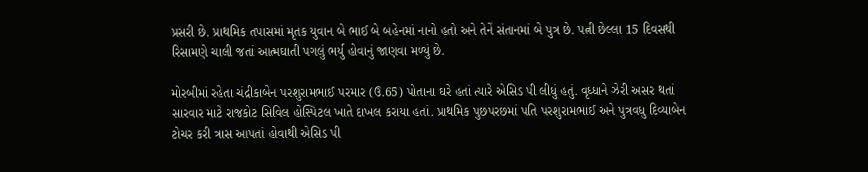પ્રસરી છે. પ્રાથમિક તપાસમાં મૃતક યુવાન બે ભાઈ બે બહેનમાં નાનો હતો અને તેનેં સંતાનમાં બે પુત્ર છે. પત્ની છેલ્લા 15 દિવસથી રિસામણે ચાલી જતાં આત્મઘાતી પગલું ભર્યુ હોવાનું જાણવા મળ્યું છે.

મોરબીમાં રહેતા ચંદ્રીકાબેન પરશુરામભાઈ પરમાર (ઉ.65) પોતાના ઘરે હતાં ત્યારે એસિડ પી લીધું હતું. વૃધ્ધાને ઝેરી અસર થતાં સારવાર માટે રાજકોટ સિવિલ હોસ્પિટલ ખાતે દાખલ કરાયા હતાં. પ્રાથમિક પુછપરછમાં પતિ પરશુરામભાઈ અને પુત્રવધુ દિવ્યાબેન ટોચર કરી ત્રાસ આપતાં હોવાથી એસિડ પી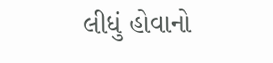લીધું હોવાનો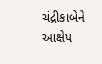ચંદ્રીકાબેને આક્ષેપ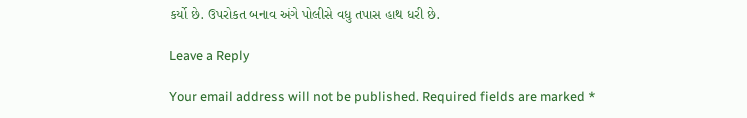કર્યો છે. ઉપરોકત બનાવ અંગે પોલીસે વધુ તપાસ હાથ ધરી છે.

Leave a Reply

Your email address will not be published. Required fields are marked *